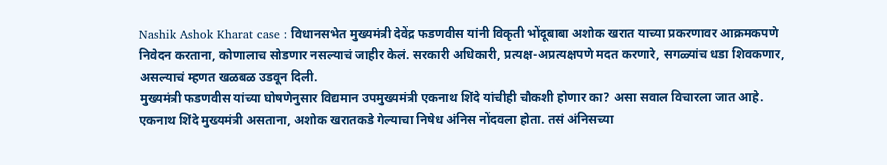Nashik Ashok Kharat case : विधानसभेत मुख्यमंत्री देवेंद्र फडणवीस यांनी विकृती भोंदूबाबा अशोक खरात याच्या प्रकरणावर आक्रमकपणे निवेदन करताना, कोणालाच सोडणार नसल्याचं जाहीर केलं. सरकारी अधिकारी, प्रत्यक्ष-अप्रत्यक्षपणे मदत करणारे, सगळ्यांच धडा शिवकणार, असल्याचं म्हणत खळबळ उडवून दिली.
मुख्यमंत्री फडणवीस यांच्या घोषणेनुसार विद्यमान उपमुख्यमंत्री एकनाथ शिंदे यांचीही चौकशी होणार का? असा सवाल विचारला जात आहे. एकनाथ शिंदे मुख्यमंत्री असताना, अशोक खरातकडे गेल्याचा निषेध अंनिस नोंदवला होता. तसं अंनिसच्या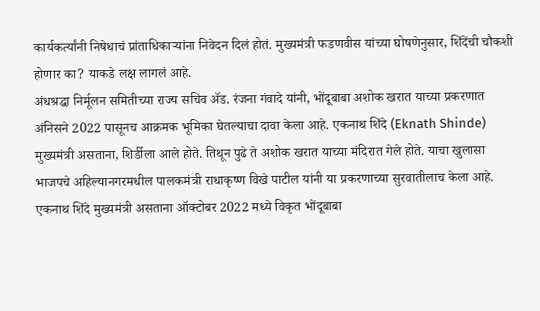कार्यकर्त्यांनी निषेधाचं प्रांताधिकाऱ्यांना निवेदन दिलं होतं. मुख्यमंत्री फडणवीस यांच्या घोषणेनुसार, शिंदेंची चौकशी होणार का? याकडे लक्ष लागलं आहे.
अंधश्रद्धा निर्मूलन समितीच्या राज्य सचिव ॲड. रंजना गंवादे यांनी, भोंदूबाबा अशोक खरात याच्या प्रकरणात अंनिसने 2022 पासूनच आक्रमक भूमिका घेतल्याचा दावा केला आहे. एकनाथ शिंदे (Eknath Shinde) मुख्यमंत्री असताना, शिर्डीला आले होते. तिथून पुढे ते अशोक खरात याच्या मंदिरात गेले होते. याचा खुलासा भाजपचे अहिल्यानगरमधील पालकमंत्री राधाकृष्ण विखे पाटील यांनी या प्रकरणाच्या सुरवातीलाच केला आहे.
एकनाथ शिंदे मुख्यमंत्री असताना ऑक्टोबर 2022 मध्ये विकृत भोंदूबाबा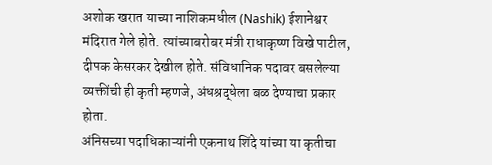अशोक खरात याच्या नाशिकमधील (Nashik) ईशानेश्वर मंदिरात गेले होते. त्यांच्याबरोबर मंत्री राधाकृष्ण विखे पाटील, दीपक केसरकर देखील होते. संविधानिक पदावर बसलेल्या व्यक्तींची ही कृती म्हणजे, अंधश्रद्धेला बळ देण्याचा प्रकार होता.
अंनिसच्या पदाधिकाऱ्यांनी एकनाथ शिंदे यांच्या या कृतीचा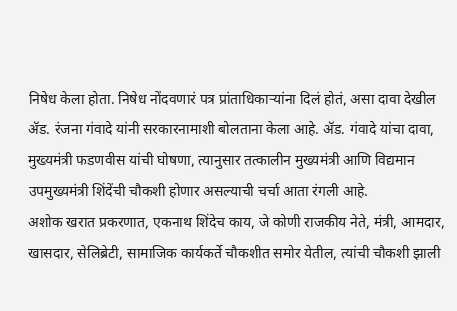निषेध केला होता. निषेध नोंदवणारं पत्र प्रांताधिकाऱ्यांना दिलं होतं, असा दावा देखील ॲड. रंजना गंवादे यांनी सरकारनामाशी बोलताना केला आहे. ॲड. गंवादे यांचा दावा, मुख्यमंत्री फडणवीस यांची घोषणा, त्यानुसार तत्कालीन मुख्यमंत्री आणि विद्यमान उपमुख्यमंत्री शिंदेंची चौकशी होणार असल्याची चर्चा आता रंगली आहे.
अशोक खरात प्रकरणात, एकनाथ शिंदेच काय, जे कोणी राजकीय नेते, मंत्री, आमदार, खासदार, सेलिब्रेटी, सामाजिक कार्यकर्ते चौकशीत समोर येतील, त्यांची चौकशी झाली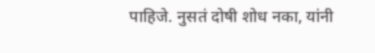पाहिजे. नुसतं दोषी शोध नका, यांनी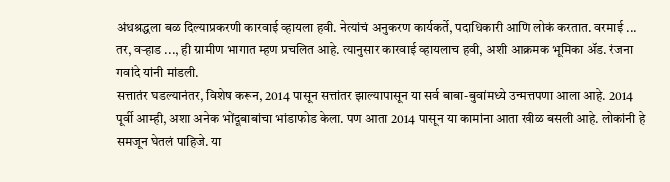अंधश्रद्धला बळ दिल्याप्रकरणी कारवाई व्हायला हवी. नेत्यांचं अनुकरण कार्यकर्ते, पदाधिकारी आणि लोकं करतात. वरमाई ... तर, वऱ्हाड ..., ही ग्रामीण भागात म्हण प्रचलित आहे. त्यानुसार कारवाई व्हायलाच हवी, अशी आक्रमक भूमिका ॲड. रंजना गवांदे यांनी मांडली.
सत्तातंर घडल्यानंतर, विशेष करून, 2014 पासून सत्तांतर झाल्यापासून या सर्व बाबा-बुवांमध्ये उन्मत्तपणा आला आहे. 2014 पूर्वी आम्ही, अशा अनेक भोंदूबाबांचा भांडाफोड केला. पण आता 2014 पासून या कामांना आता खीळ बसली आहे. लोकांनी हे समजून घेतलं पाहिजे. या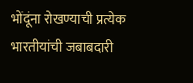भोंदूंना रोखण्याची प्रत्येक भारतीयांची जबाबदारी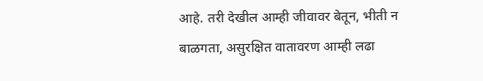आहे. तरी देखील आम्ही जीवावर बेतून, भीती न बाळगता, असुरक्षित वातावरण आम्ही लढा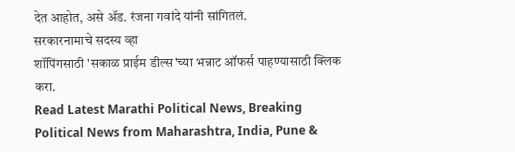देत आहोत, असे ॲड. रंजना गवांदे यांनी सांगितलं.
सरकारनामाचे सदस्य व्हा
शॉपिंगसाठी 'सकाळ प्राईम डील्स'च्या भन्नाट ऑफर्स पाहण्यासाठी क्लिक करा.
Read Latest Marathi Political News, Breaking Political News from Maharashtra, India, Pune &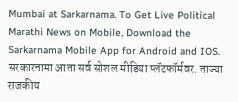Mumbai at Sarkarnama. To Get Live Political Marathi News on Mobile, Download the Sarkarnama Mobile App for Android and IOS. सरकारनामा आता सर्व सोशल मीडिया प्लॅटफॉर्मवर. ताज्या राजकीय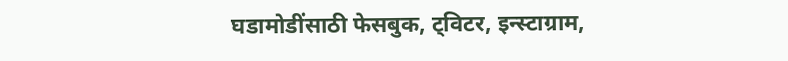घडामोडींसाठी फेसबुक, ट्विटर, इन्स्टाग्राम,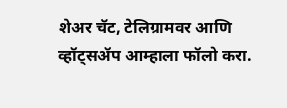शेअर चॅट, टेलिग्रामवर आणि व्हॉट्सॲप आम्हाला फॉलो करा.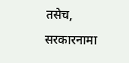तसेच, सरकारनामा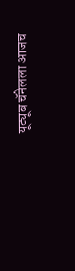यूट्यूब चॅनेलला आजच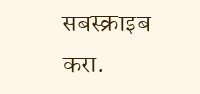सबस्क्राइब करा.